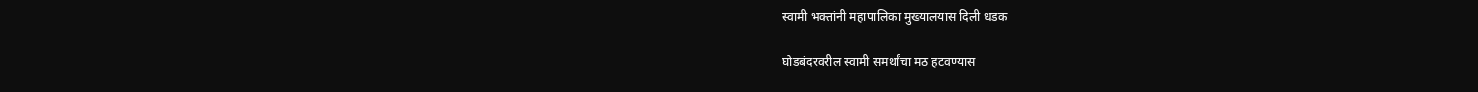स्वामी भक्तांनी महापालिका मुख्यालयास दिली धडक

घोडबंदरवरील स्वामी समर्थांचा मठ हटवण्यास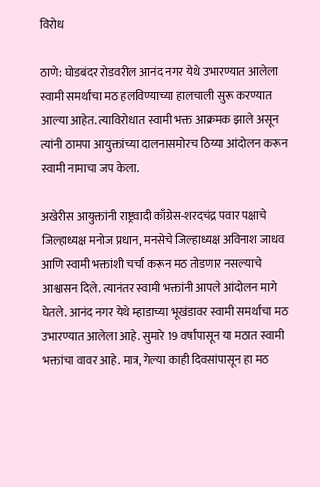विरोध

ठाणे: घोडबंदर रोडवरील आनंद नगर येथे उभारण्यात आलेला स्वामी समर्थांचा मठ हलविण्याच्या हालचाली सुरू करण्यात आल्या आहेत. त्याविरोधात स्वामी भक्त आक्रमक झाले असून त्यांनी ठामपा आयुक्तांच्या दालनासमोरच ठिय्या आंदोलन करून स्वामी नामाचा जप केला.

अखेरीस आयुक्तांनी राष्ट्रवादी काँग्रेस-शरदचंद्र पवार पक्षाचे जिल्हाध्यक्ष मनोज प्रधान, मनसेचे जिल्हाध्यक्ष अविनाश जाधव आणि स्वामी भक्तांशी चर्चा करून मठ तोडणार नसल्याचे आश्वासन दिले. त्यानंतर स्वामी भक्तांनी आपले आंदोलन मागे घेतले. आनंद नगर येथे म्हाडाच्या भूखंडावर स्वामी समर्थांचा मठ उभारण्यात आलेला आहे. सुमारे 19 वर्षांपासून या मठात स्वामी भक्तांचा वावर आहे. मात्र, गेल्या काही दिवसांपासून हा मठ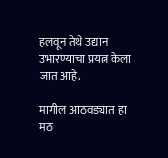हलवून तेथे उद्यान उभारण्याचा प्रयत्न केला जात आहे.

मागील आठवड्यात हा मठ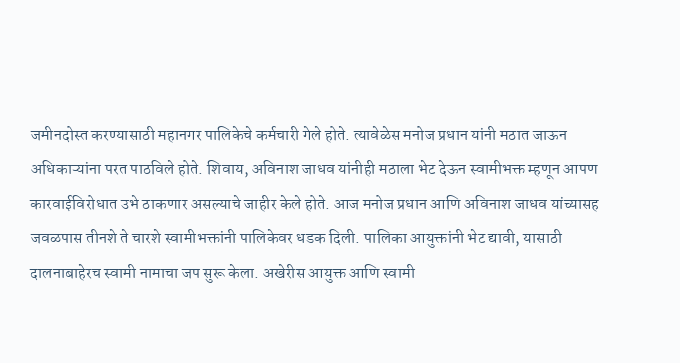जमीनदोस्त करण्यासाठी महानगर पालिकेचे कर्मचारी गेले होते. त्यावेळेस मनोज प्रधान यांनी मठात जाऊन अधिकाऱ्यांना परत पाठविले होते. शिवाय, अविनाश जाधव यांनीही मठाला भेट देऊन स्वामीभक्त म्हणून आपण कारवाईविरोधात उभे ठाकणार असल्याचे जाहीर केले होते. आज मनोज प्रधान आणि अविनाश जाधव यांच्यासह जवळपास तीनशे ते चारशे स्वामीभक्तांनी पालिकेवर धडक दिली. पालिका आयुक्तांनी भेट द्यावी, यासाठी दालनाबाहेरच स्वामी नामाचा जप सुरू केला. अखेरीस आयुक्त आणि स्वामी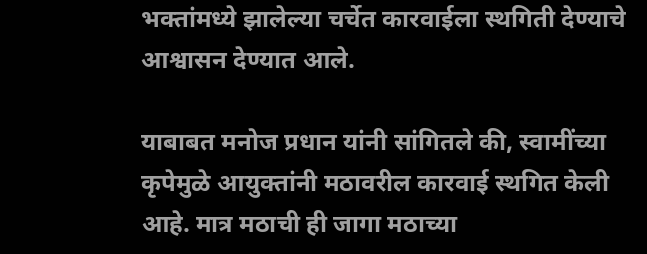भक्तांमध्ये झालेल्या चर्चेत कारवाईला स्थगिती देण्याचे आश्वासन देण्यात आले.

याबाबत मनोज प्रधान यांनी सांगितले की, स्वामींच्या कृपेमुळे आयुक्तांनी मठावरील कारवाई स्थगित केली आहे. मात्र मठाची ही जागा मठाच्या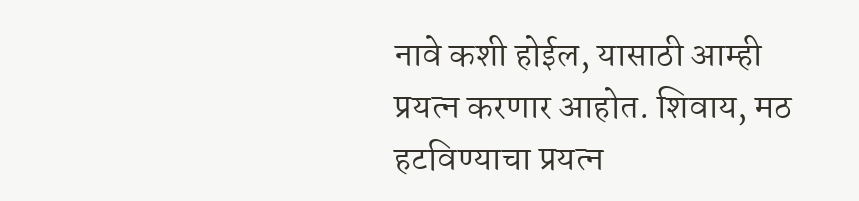नावे कशी होईल, यासाठी आम्ही प्रयत्न करणार आहोत. शिवाय, मठ हटविण्याचा प्रयत्न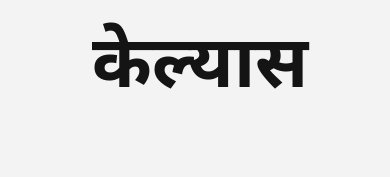केल्यास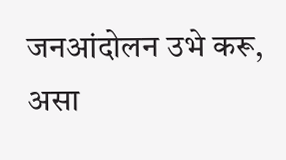जनआंदोलन उभे करू, असा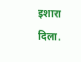इशारा दिला.